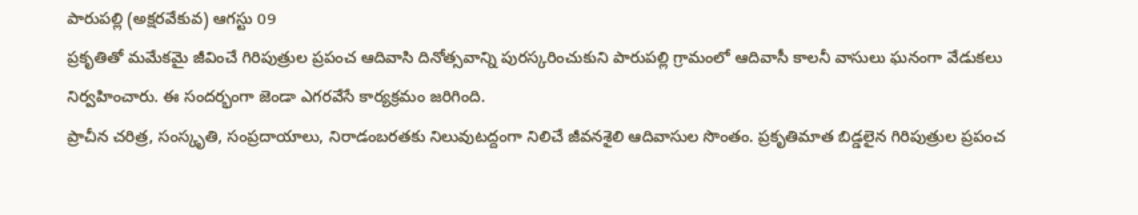పారుపల్లి (అక్షరవేకువ) ఆగస్టు 09
ప్రకృతితో మమేకమై జీవించే గిరిపుత్రుల ప్రపంచ ఆదివాసి దినోత్సవాన్ని పురస్కరించుకుని పారుపల్లి గ్రామంలో ఆదివాసీ కాలనీ వాసులు ఘనంగా వేడుకలు నిర్వహించారు. ఈ సందర్భంగా జెండా ఎగరవేసే కార్యక్రమం జరిగింది.
ప్రాచీన చరిత్ర, సంస్కృతి, సంప్రదాయాలు, నిరాడంబరతకు నిలువుటద్దంగా నిలిచే జీవనశైలి ఆదివాసుల సొంతం. ప్రకృతిమాత బిడ్డలైన గిరిపుత్రుల ప్రపంచ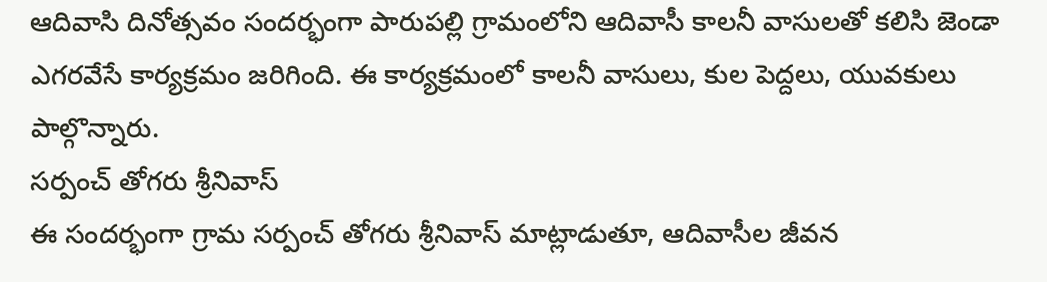ఆదివాసి దినోత్సవం సందర్భంగా పారుపల్లి గ్రామంలోని ఆదివాసీ కాలనీ వాసులతో కలిసి జెండా ఎగరవేసే కార్యక్రమం జరిగింది. ఈ కార్యక్రమంలో కాలనీ వాసులు, కుల పెద్దలు, యువకులు పాల్గొన్నారు.
సర్పంచ్ తోగరు శ్రీనివాస్
ఈ సందర్భంగా గ్రామ సర్పంచ్ తోగరు శ్రీనివాస్ మాట్లాడుతూ, ఆదివాసీల జీవన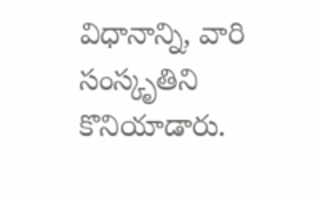విధానాన్ని, వారి సంస్కృతిని కొనియాడారు.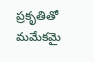ప్రకృతితో మమేకమై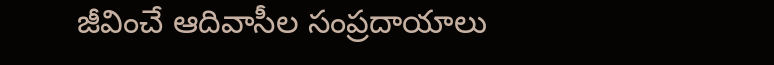జీవించే ఆదివాసీల సంప్రదాయాలు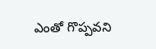ఎంతో గొప్పవని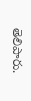తెలిపారు.